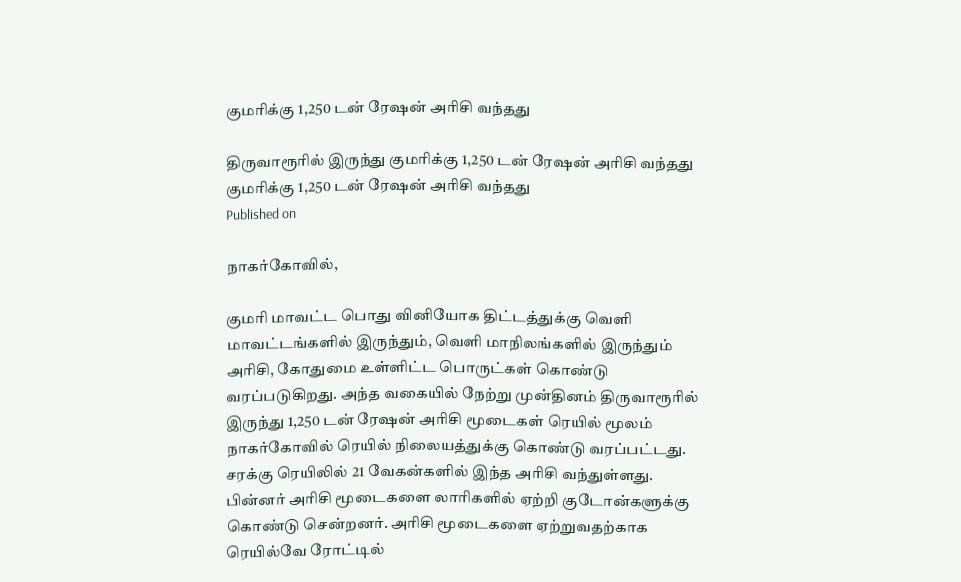குமரிக்கு 1,250 டன் ரேஷன் அரிசி வந்தது

திருவாரூரில் இருந்து குமரிக்கு 1,250 டன் ரேஷன் அரிசி வந்தது
குமரிக்கு 1,250 டன் ரேஷன் அரிசி வந்தது
Published on

நாகர்கோவில்,

குமரி மாவட்ட பொது வினியோக திட்டத்துக்கு வெளி மாவட்டங்களில் இருந்தும், வெளி மாநிலங்களில் இருந்தும் அரிசி, கோதுமை உள்ளிட்ட பொருட்கள் கொண்டு வரப்படுகிறது. அந்த வகையில் நேற்று முன்தினம் திருவாரூரில் இருந்து 1,250 டன் ரேஷன் அரிசி மூடைகள் ரெயில் மூலம் நாகர்கோவில் ரெயில் நிலையத்துக்கு கொண்டு வரப்பட்டது. சரக்கு ரெயிலில் 21 வேகன்களில் இந்த அரிசி வந்துள்ளது. பின்னர் அரிசி மூடைகளை லாரிகளில் ஏற்றி குடோன்களுக்கு கொண்டு சென்றனர். அரிசி மூடைகளை ஏற்றுவதற்காக ரெயில்வே ரோட்டில்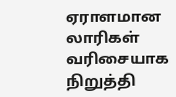ஏராளமான லாரிகள் வரிசையாக நிறுத்தி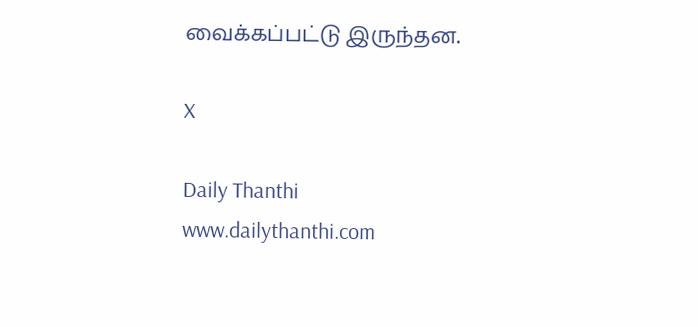வைக்கப்பட்டு இருந்தன.

X

Daily Thanthi
www.dailythanthi.com